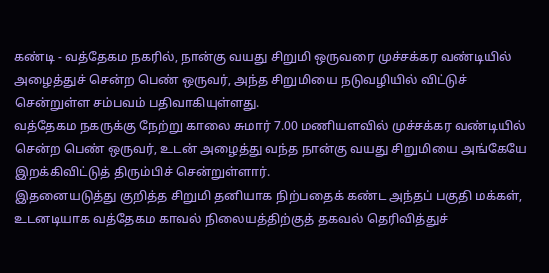கண்டி - வத்தேகம நகரில், நான்கு வயது சிறுமி ஒருவரை முச்சக்கர வண்டியில் அழைத்துச் சென்ற பெண் ஒருவர், அந்த சிறுமியை நடுவழியில் விட்டுச் சென்றுள்ள சம்பவம் பதிவாகியுள்ளது.
வத்தேகம நகருக்கு நேற்று காலை சுமார் 7.00 மணியளவில் முச்சக்கர வண்டியில் சென்ற பெண் ஒருவர், உடன் அழைத்து வந்த நான்கு வயது சிறுமியை அங்கேயே இறக்கிவிட்டுத் திரும்பிச் சென்றுள்ளார்.
இதனையடுத்து குறித்த சிறுமி தனியாக நிற்பதைக் கண்ட அந்தப் பகுதி மக்கள், உடனடியாக வத்தேகம காவல் நிலையத்திற்குத் தகவல் தெரிவித்துச்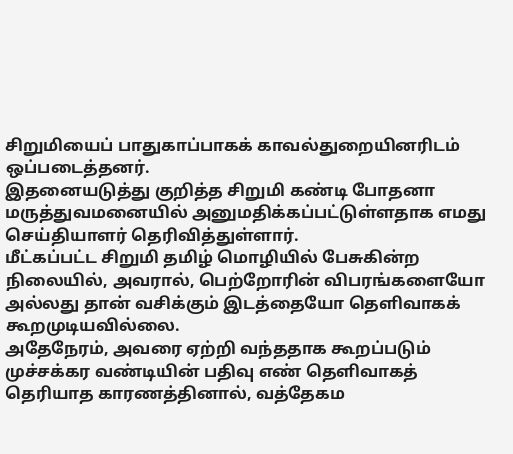சிறுமியைப் பாதுகாப்பாகக் காவல்துறையினரிடம் ஒப்படைத்தனர்.
இதனையடுத்து குறித்த சிறுமி கண்டி போதனா மருத்துவமனையில் அனுமதிக்கப்பட்டுள்ளதாக எமது செய்தியாளர் தெரிவித்துள்ளார்.
மீட்கப்பட்ட சிறுமி தமிழ் மொழியில் பேசுகின்ற நிலையில், அவரால், பெற்றோரின் விபரங்களையோ அல்லது தான் வசிக்கும் இடத்தையோ தெளிவாகக் கூறமுடியவில்லை.
அதேநேரம், அவரை ஏற்றி வந்ததாக கூறப்படும் முச்சக்கர வண்டியின் பதிவு எண் தெளிவாகத் தெரியாத காரணத்தினால், வத்தேகம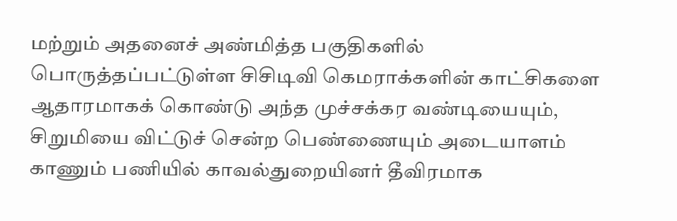மற்றும் அதனைச் அண்மித்த பகுதிகளில் பொருத்தப்பட்டுள்ள சிசிடிவி கெமராக்களின் காட்சிகளை ஆதாரமாகக் கொண்டு அந்த முச்சக்கர வண்டியையும், சிறுமியை விட்டுச் சென்ற பெண்ணையும் அடையாளம் காணும் பணியில் காவல்துறையினர் தீவிரமாக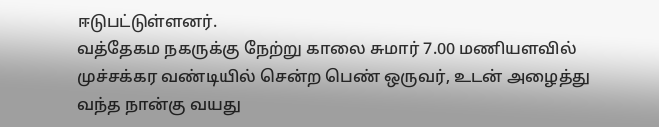ஈடுபட்டுள்ளனர்.
வத்தேகம நகருக்கு நேற்று காலை சுமார் 7.00 மணியளவில் முச்சக்கர வண்டியில் சென்ற பெண் ஒருவர், உடன் அழைத்து வந்த நான்கு வயது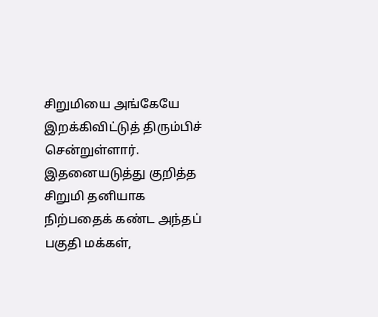சிறுமியை அங்கேயே இறக்கிவிட்டுத் திரும்பிச் சென்றுள்ளார்.
இதனையடுத்து குறித்த சிறுமி தனியாக நிற்பதைக் கண்ட அந்தப் பகுதி மக்கள்,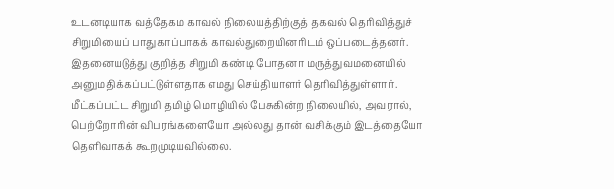உடனடியாக வத்தேகம காவல் நிலையத்திற்குத் தகவல் தெரிவித்துச் சிறுமியைப் பாதுகாப்பாகக் காவல்துறையினரிடம் ஒப்படைத்தனர்.
இதனையடுத்து குறித்த சிறுமி கண்டி போதனா மருத்துவமனையில் அனுமதிக்கப்பட்டுள்ளதாக எமது செய்தியாளர் தெரிவித்துள்ளார்.
மீட்கப்பட்ட சிறுமி தமிழ் மொழியில் பேசுகின்ற நிலையில், அவரால், பெற்றோரின் விபரங்களையோ அல்லது தான் வசிக்கும் இடத்தையோ தெளிவாகக் கூறமுடியவில்லை.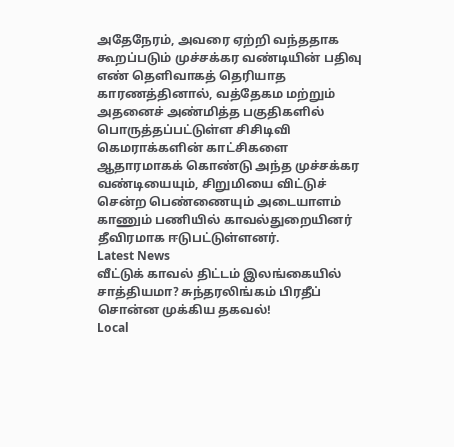அதேநேரம், அவரை ஏற்றி வந்ததாக கூறப்படும் முச்சக்கர வண்டியின் பதிவு எண் தெளிவாகத் தெரியாத காரணத்தினால், வத்தேகம மற்றும் அதனைச் அண்மித்த பகுதிகளில் பொருத்தப்பட்டுள்ள சிசிடிவி கெமராக்களின் காட்சிகளை ஆதாரமாகக் கொண்டு அந்த முச்சக்கர வண்டியையும், சிறுமியை விட்டுச் சென்ற பெண்ணையும் அடையாளம் காணும் பணியில் காவல்துறையினர் தீவிரமாக ஈடுபட்டுள்ளனர்.
Latest News
வீட்டுக் காவல் திட்டம் இலங்கையில் சாத்தியமா? சுந்தரலிங்கம் பிரதீப் சொன்ன முக்கிய தகவல்!
Local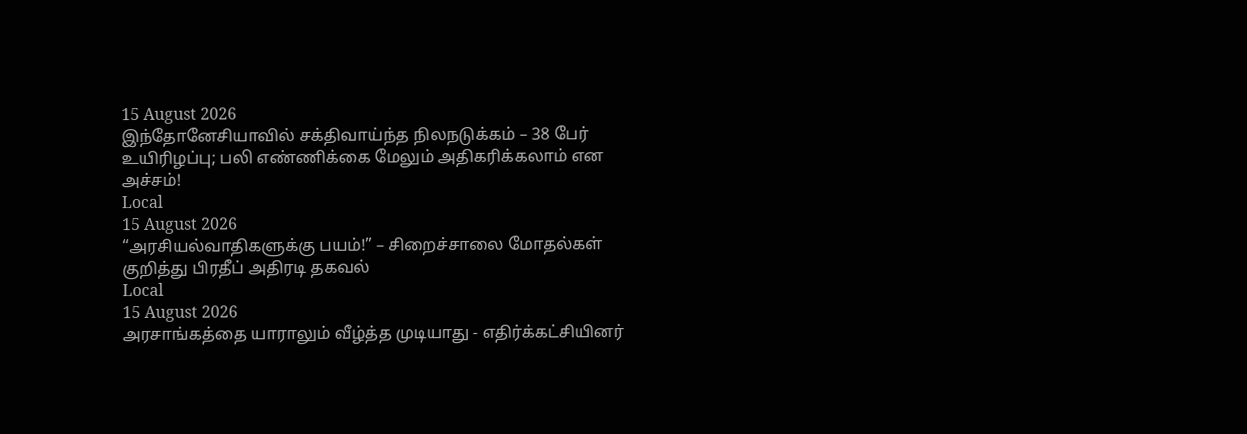15 August 2026
இந்தோனேசியாவில் சக்திவாய்ந்த நிலநடுக்கம் – 38 பேர் உயிரிழப்பு; பலி எண்ணிக்கை மேலும் அதிகரிக்கலாம் என அச்சம்!
Local
15 August 2026
“அரசியல்வாதிகளுக்கு பயம்!” – சிறைச்சாலை மோதல்கள் குறித்து பிரதீப் அதிரடி தகவல்
Local
15 August 2026
அரசாங்கத்தை யாராலும் வீழ்த்த முடியாது - எதிர்க்கட்சியினர்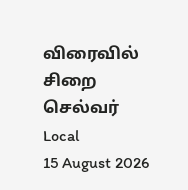விரைவில் சிறை செல்வர்
Local
15 August 2026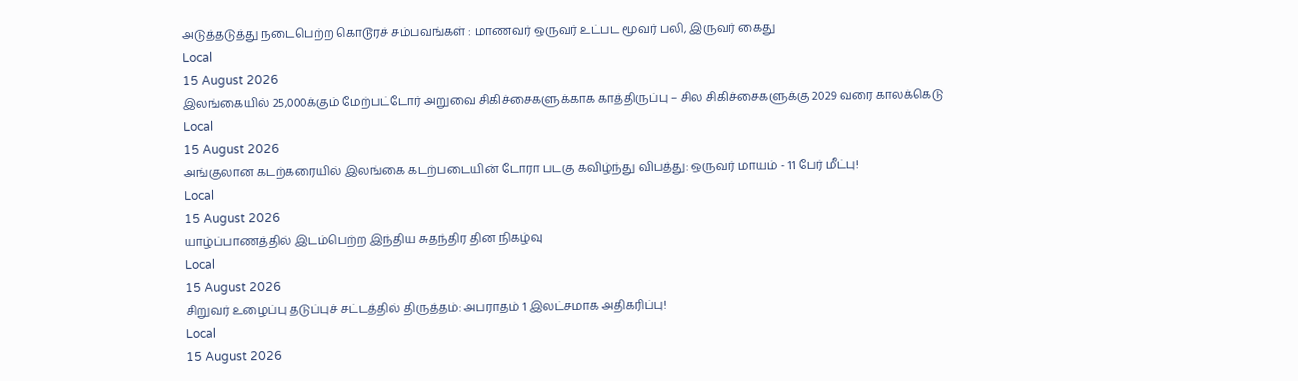அடுத்தடுத்து நடைபெற்ற கொடூரச் சம்பவங்கள் : மாணவர் ஒருவர் உட்பட மூவர் பலி, இருவர் கைது
Local
15 August 2026
இலங்கையில் 25,000க்கும் மேற்பட்டோர் அறுவை சிகிச்சைகளுக்காக காத்திருப்பு – சில சிகிச்சைகளுக்கு 2029 வரை காலக்கெடு
Local
15 August 2026
அங்குலான கடற்கரையில் இலங்கை கடற்படையின் டோரா படகு கவிழ்ந்து விபத்து: ஒருவர் மாயம் - 11 பேர் மீட்பு!
Local
15 August 2026
யாழ்ப்பாணத்தில் இடம்பெற்ற இந்திய சுதந்திர தின நிகழ்வு
Local
15 August 2026
சிறுவர் உழைப்பு தடுப்புச் சட்டத்தில் திருத்தம்: அபராதம் 1 இலட்சமாக அதிகரிப்பு!
Local
15 August 2026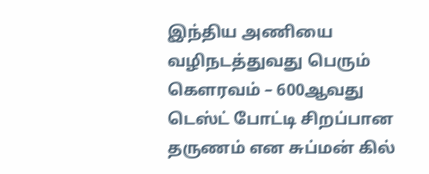இந்திய அணியை வழிநடத்துவது பெரும் கௌரவம் – 600ஆவது டெஸ்ட் போட்டி சிறப்பான தருணம் என சுப்மன் கில்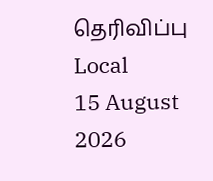தெரிவிப்பு
Local
15 August 2026